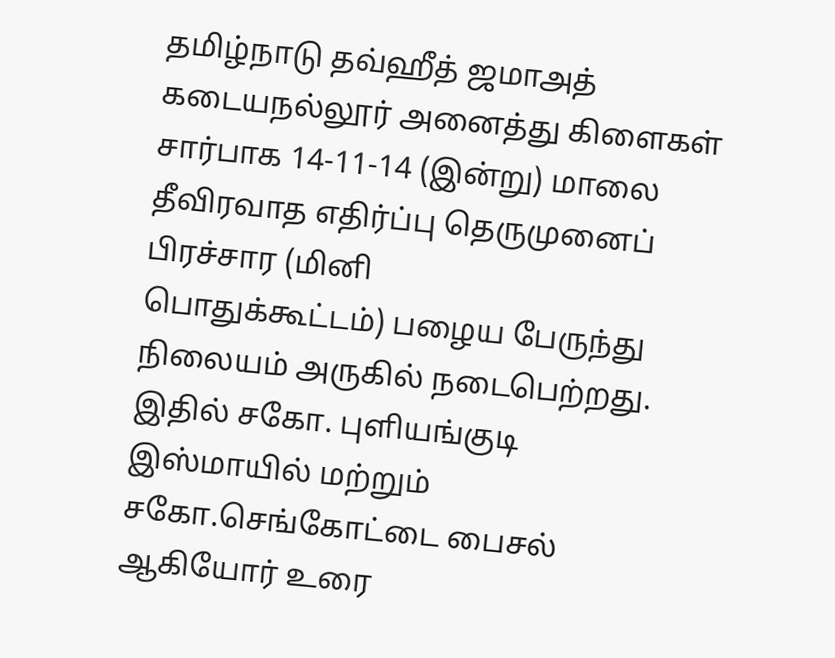தமிழ்நாடு தவ்ஹீத் ஜமாஅத் கடையநல்லூர் அனைத்து கிளைகள் சார்பாக 14-11-14 (இன்று) மாலை தீவிரவாத எதிர்ப்பு தெருமுனைப் பிரச்சார (மினி
பொதுக்கூட்டம்) பழைய பேருந்து நிலையம் அருகில் நடைபெற்றது. இதில் சகோ. புளியங்குடி இஸ்மாயில் மற்றும் சகோ.செங்கோட்டை பைசல் ஆகியோர் உரை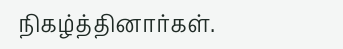நிகழ்த்தினார்கள்.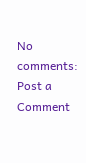No comments:
Post a Comment